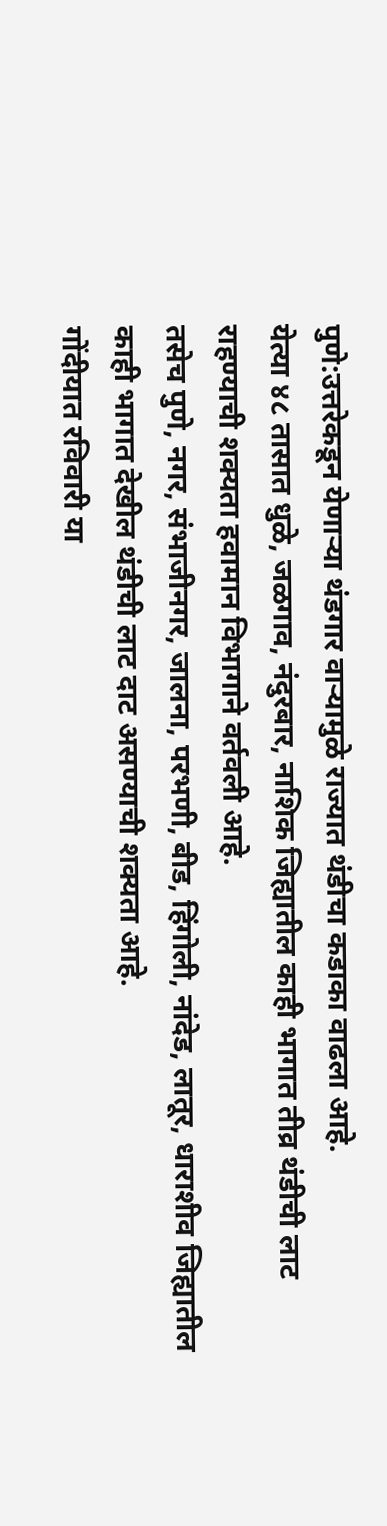पुणे:उत्तरेकडून येणाऱ्या थंडगार वाऱ्यामुळे राज्यात थंडीचा कडाका वाढला आहे.
येत्या ४८ तासात धुळे, जळगाव, नंदुरबार, नाशिक जिह्यातील काही भागात तीव्र थंडीची लाट राहण्याची शक्यता हवामान विभागाने वर्तवली आहे.
तसेच पुणे, नगर, संभाजीनगर, जालना, परभणी, बीड, हिंगोली, नांदेड, लातूर, धाराशीव जिह्यातील काही भागात देखील थंडीची लाट दाट असण्याची शक्यता आहे.
गोंदीयात रविवारी या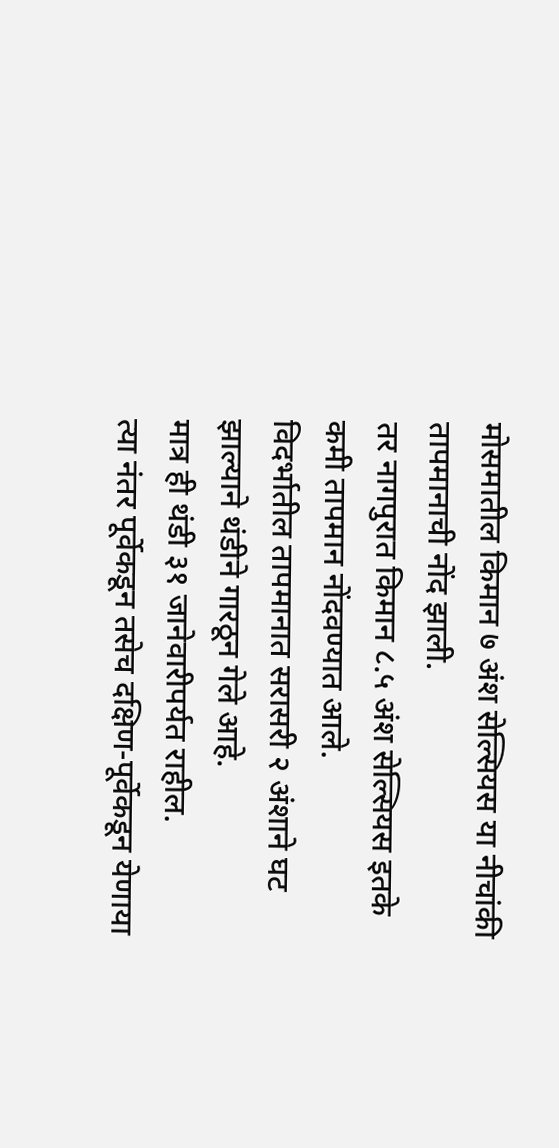मोसमातील किमान ७ अंश सेल्सियस या नीचांकी तापमानाची नोंद झाली.
तर नागपुरात किमान ८.५ अंश सेल्सियस इतके कमी तापमान नोंदवण्यात आले.
विदर्भातील तापमानात सरासरी २ अंशाने घट झाल्याने थंडीने गारठून गेले आहे.
मात्र ही थंडी ३१ जानेवारीपर्यत राहील.
त्या नंतर पूर्वेकडून तसेच दक्षिण-पूर्वेकडून येणाया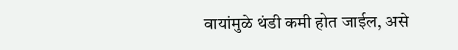वायांमुळे थंडी कमी होत जाईल, असे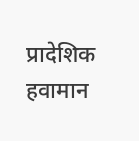प्रादेशिक हवामान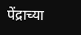पेंद्राच्या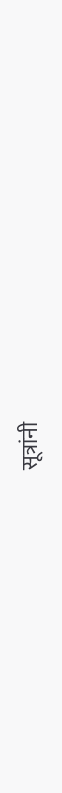सूत्रांनी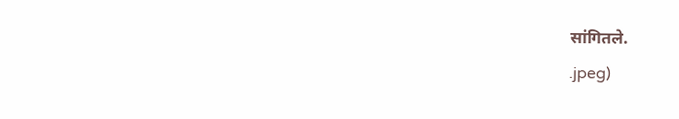सांगितले.
.jpeg)